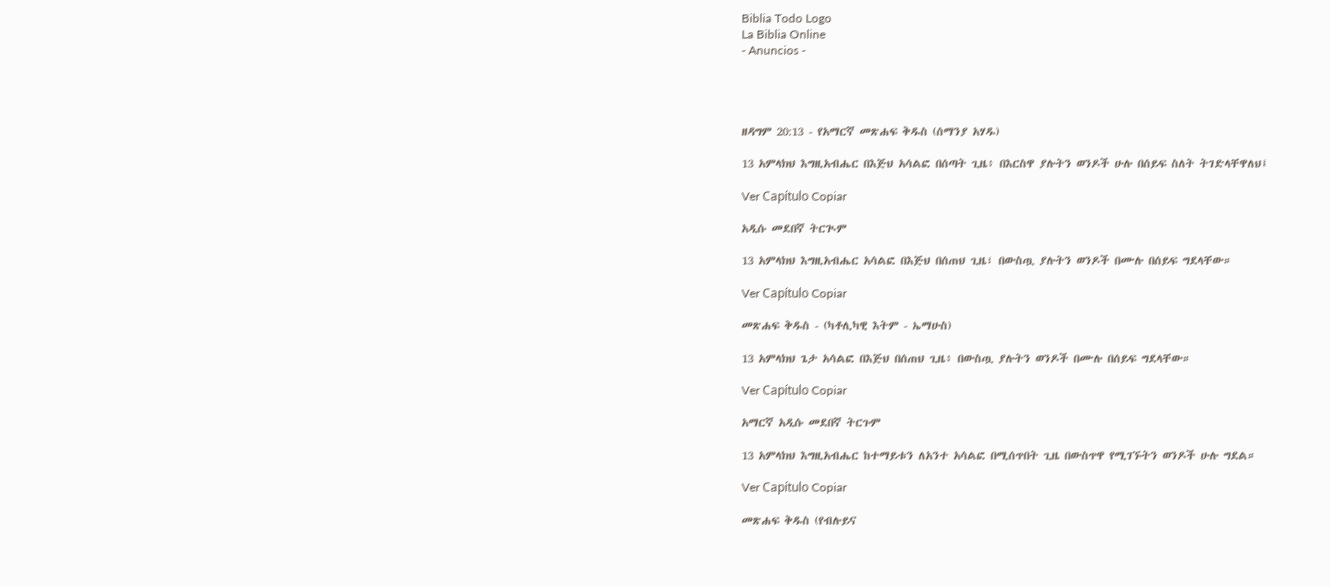Biblia Todo Logo
La Biblia Online
- Anuncios -




ዘዳግም 20:13 - የአማርኛ መጽሐፍ ቅዱስ (ሰማንያ አሃዱ)

13 አምላክህ እግዚአብሔር በእጅህ አሳልፎ በሰጣት ጊዜ፥ በእርስዋ ያሉትን ወንዶች ሁሉ በሰይፍ ስለት ትገድላቸዋለህ፤

Ver Capítulo Copiar

አዲሱ መደበኛ ትርጒም

13 አምላክህ እግዚአብሔር አሳልፎ በእጅህ በሰጠህ ጊዜ፣ በውስጧ ያሉትን ወንዶች በሙሉ በሰይፍ ግደላቸው።

Ver Capítulo Copiar

መጽሐፍ ቅዱስ - (ካቶሊካዊ እትም - ኤማሁስ)

13 አምላክህ ጌታ አሳልፎ በእጅህ በሰጠህ ጊዜ፥ በውስጧ ያሉትን ወንዶች በሙሉ በሰይፍ ግደላቸው።

Ver Capítulo Copiar

አማርኛ አዲሱ መደበኛ ትርጉም

13 አምላክህ እግዚአብሔር ከተማይቱን ለአንተ አሳልፎ በሚሰጥበት ጊዜ በውስጥዋ የሚገኙትን ወንዶች ሁሉ ግደል።

Ver Capítulo Copiar

መጽሐፍ ቅዱስ (የብሉይና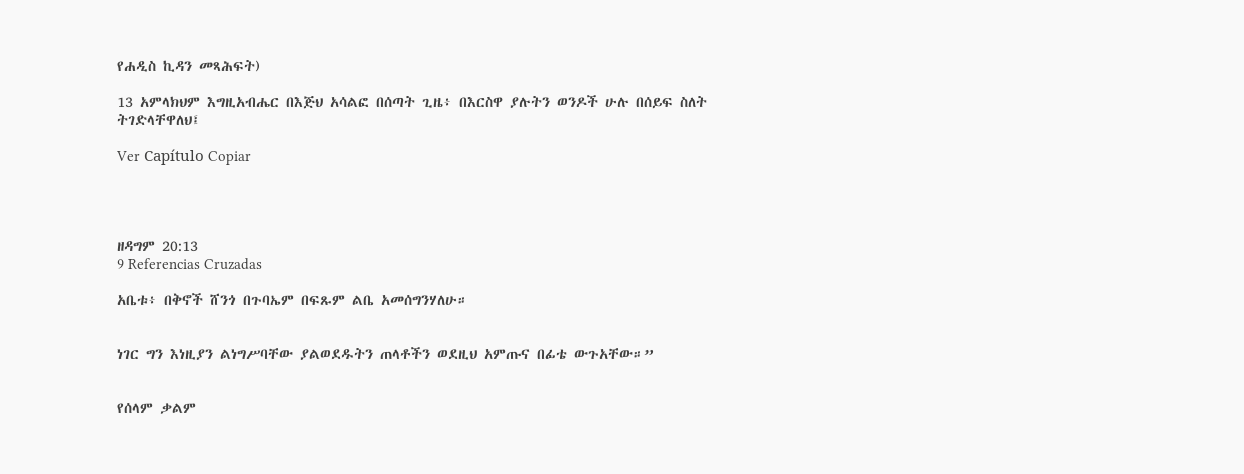የሐዲስ ኪዳን መጻሕፍት)

13 አምላክህም እግዚአብሔር በእጅህ አሳልፎ በሰጣት ጊዜ፥ በእርስዋ ያሉትን ወንዶች ሁሉ በሰይፍ ስለት ትገድላቸዋለህ፤

Ver Capítulo Copiar




ዘዳግም 20:13
9 Referencias Cruzadas

አቤቱ፥ በቅኖች ሸንጎ በጉባኤም በፍጹም ልቤ አመሰግንሃለሁ።


ነገር ግን እነዚያን ልነግሥባቸው ያልወደዱትን ጠላቶችን ወደዚህ አምጡና በፊቴ ውጉአቸው።”


የሰላም ቃልም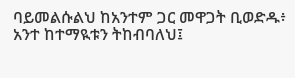ባይመልሱልህ ከአንተም ጋር መዋጋት ቢወድዱ፥ አንተ ከተማዪቱን ትከብባለህ፤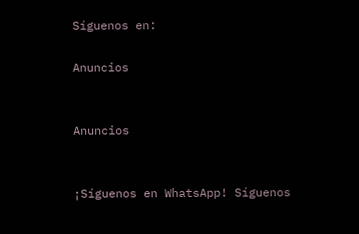Síguenos en:

Anuncios


Anuncios


¡Síguenos en WhatsApp! Síguenos